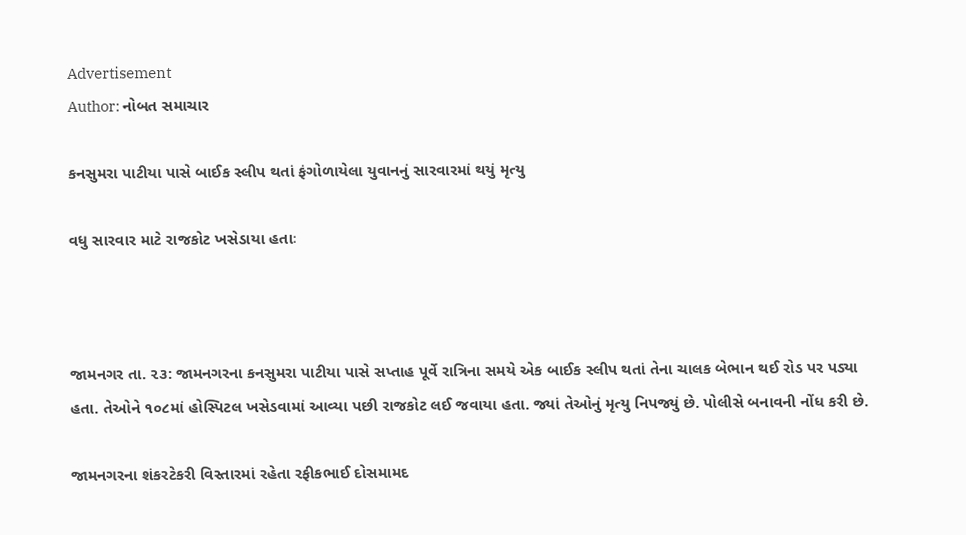Advertisement
Author: નોબત સમાચાર

કનસુમરા પાટીયા પાસે બાઈક સ્લીપ થતાં ફંગોળાયેલા યુવાનનું સારવારમાં થયું મૃત્યુ

વધુ સારવાર માટે રાજકોટ ખસેડાયા હતાઃ



જામનગર તા. ૨૩: જામનગરના કનસુમરા પાટીયા પાસે સપ્તાહ પૂર્વે રાત્રિના સમયે એક બાઈક સ્લીપ થતાં તેના ચાલક બેભાન થઈ રોડ પર પડ્યા હતા. તેઓને ૧૦૮માં હોસ્પિટલ ખસેડવામાં આવ્યા પછી રાજકોટ લઈ જવાયા હતા. જ્યાં તેઓનું મૃત્યુ નિપજ્યું છે. પોલીસે બનાવની નોંધ કરી છે.

જામનગરના શંકરટેકરી વિસ્તારમાં રહેતા રફીકભાઈ દોસમામદ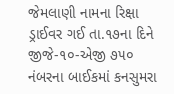જેમલાણી નામના રિક્ષા ડ્રાઈવર ગઈ તા.૧૭ના દિને જીજે-૧૦-એજી ૭૫૦ નંબરના બાઈકમાં કનસુમરા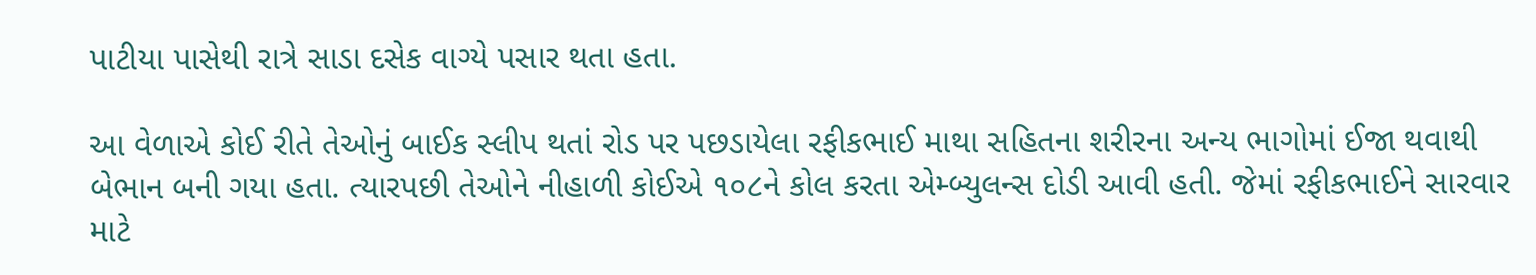પાટીયા પાસેથી રાત્રે સાડા દસેક વાગ્યે પસાર થતા હતા.

આ વેળાએ કોઈ રીતે તેઓનું બાઈક સ્લીપ થતાં રોડ પર પછડાયેલા રફીકભાઈ માથા સહિતના શરીરના અન્ય ભાગોમાં ઈજા થવાથી બેભાન બની ગયા હતા. ત્યારપછી તેઓને નીહાળી કોઈએ ૧૦૮ને કોલ કરતા એમ્બ્યુલન્સ દોડી આવી હતી. જેમાં રફીકભાઈને સારવાર માટે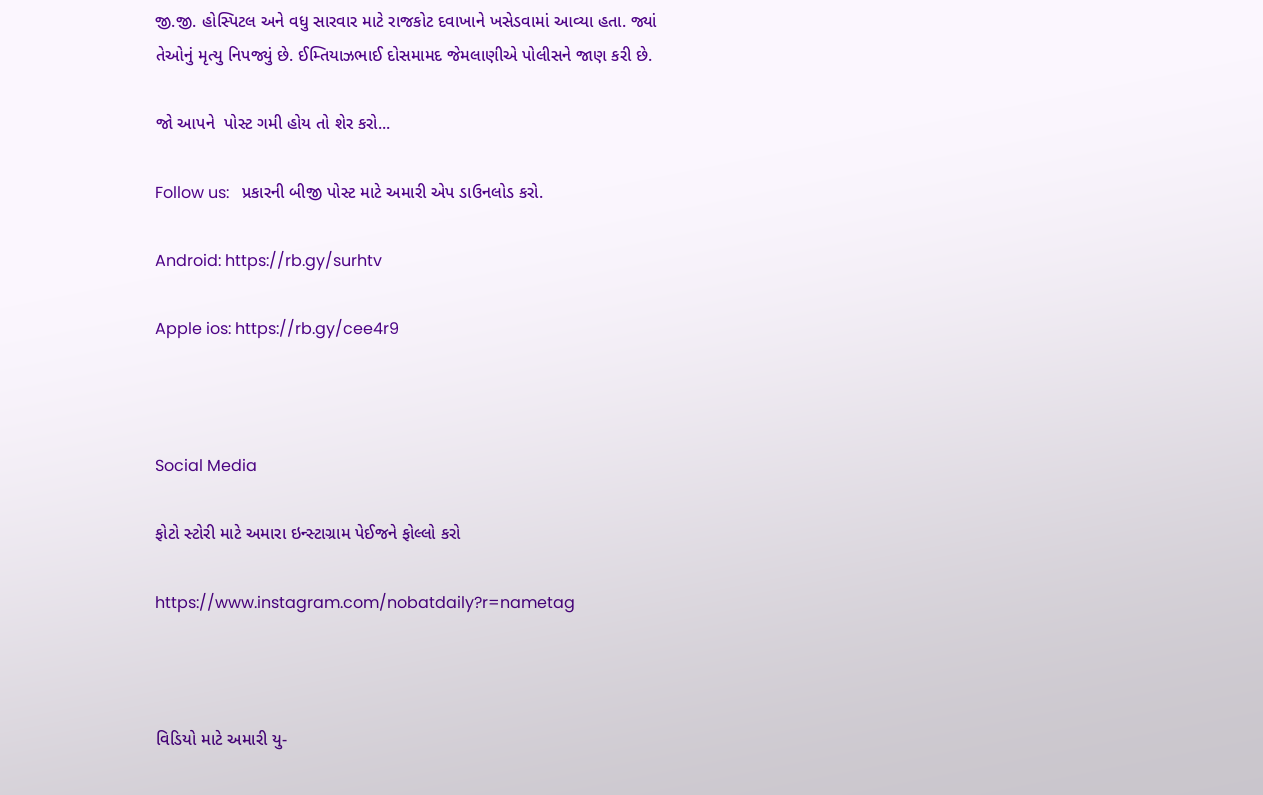જી.જી. હોસ્પિટલ અને વધુ સારવાર માટે રાજકોટ દવાખાને ખસેડવામાં આવ્યા હતા. જ્યાં તેઓનું મૃત્યુ નિપજ્યું છે. ઈમ્તિયાઝભાઈ દોસમામદ જેમલાણીએ પોલીસને જાણ કરી છે.

જો આપને  પોસ્ટ ગમી હોય તો શેર કરો...

Follow us:   પ્રકારની બીજી પોસ્ટ માટે અમારી એપ ડાઉનલોડ કરો.

Android: https://rb.gy/surhtv

Apple ios: https://rb.gy/cee4r9



Social Media

ફોટો સ્ટોરી માટે અમારા ઇન્સ્ટાગ્રામ પેઈજને ફોલ્લો કરો

https://www.instagram.com/nobatdaily?r=nametag



વિડિયો માટે અમારી યુ-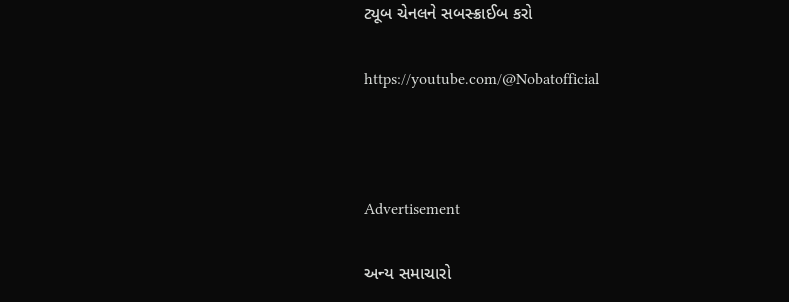ટ્યૂબ ચેનલને સબસ્ક્રાઈબ કરો

https://youtube.com/@Nobatofficial



Advertisement

અન્ય સમાચારો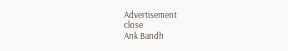Advertisement
close
Ank Bandh